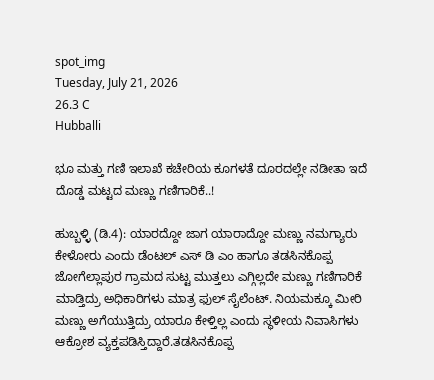spot_img
Tuesday, July 21, 2026
26.3 C
Hubballi

ಭೂ ಮತ್ತು ಗಣಿ ಇಲಾಖೆ ಕಚೇರಿಯ ಕೂಗಳತೆ ದೂರದಲ್ಲೇ ನಡೀತಾ ಇದೆ ದೊಡ್ಡ ಮಟ್ಟದ ಮಣ್ಣು ಗಣಿಗಾರಿಕೆ..!

ಹುಬ್ಬಳ್ಳಿ (ಡಿ.4): ಯಾರದ್ದೋ ಜಾಗ ಯಾರಾದ್ದೋ ಮಣ್ಣು ನಮಗ್ಯಾರು ಕೇಳೋರು ಎಂದು ಡೆಂಟಲ್ ಎಸ್ ಡಿ ಎಂ ಹಾಗೂ ತಡಸಿನಕೊಪ್ಪ ಜೋಗೆಲ್ಲಾಪುರ ಗ್ರಾಮದ ಸುಟ್ಟ ಮುತ್ತಲು ಎಗ್ಗಿಲ್ಲದೇ ಮಣ್ಣು ಗಣಿಗಾರಿಕೆ ಮಾಡ್ತಿದ್ರು ಅಧಿಕಾರಿಗಳು ಮಾತ್ರ ಫುಲ್ ಸೈಲೆಂಟ್. ನಿಯಮಕ್ಕೂ ಮೀರಿ ಮಣ್ಣು ಅಗೆಯುತ್ತಿದ್ರು ಯಾರೂ ಕೇಳ್ತಿಲ್ಲ ಎಂದು ಸ್ಥಳೀಯ ನಿವಾಸಿಗಳು ಆಕ್ರೋಶ ವ್ಯಕ್ತಪಡಿಸ್ತಿದ್ದಾರೆ.ತಡಸಿನಕೊಪ್ಪ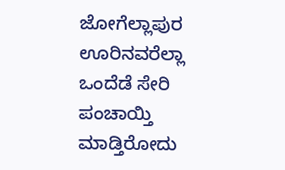ಜೋಗೆಲ್ಲಾಪುರ ಊರಿನವರೆಲ್ಲಾ ಒಂದೆಡೆ ಸೇರಿ ಪಂಚಾಯ್ತಿ ಮಾಡ್ತಿರೋದು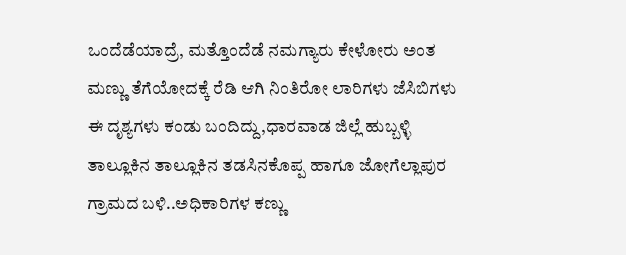ಒಂದೆಡೆಯಾದ್ರೆ, ಮತ್ತೊಂದೆಡೆ ನಮಗ್ಯಾರು ಕೇಳೋರು ಅಂತ ಮಣ್ಣು ತೆಗೆಯೋದಕ್ಕೆ ರೆಡಿ ಆಗಿ ನಿಂತಿರೋ ಲಾರಿಗಳು ಜೆಸಿಬಿಗಳು ಈ ದೃಶ್ಯಗಳು ಕಂಡು ಬಂದಿದ್ದು,ಧಾರವಾಡ ಜಿಲ್ಲೆ ಹುಬ್ಬಳ್ಳಿ ತಾಲ್ಲೂಕಿನ ತಾಲ್ಲೂಕಿನ ತಡಸಿನಕೊಪ್ಪ ಹಾಗೂ ಜೋಗೆಲ್ಲಾಪುರ ಗ್ರಾಮದ ಬಳಿ..ಅಧಿಕಾರಿಗಳ ಕಣ್ಣು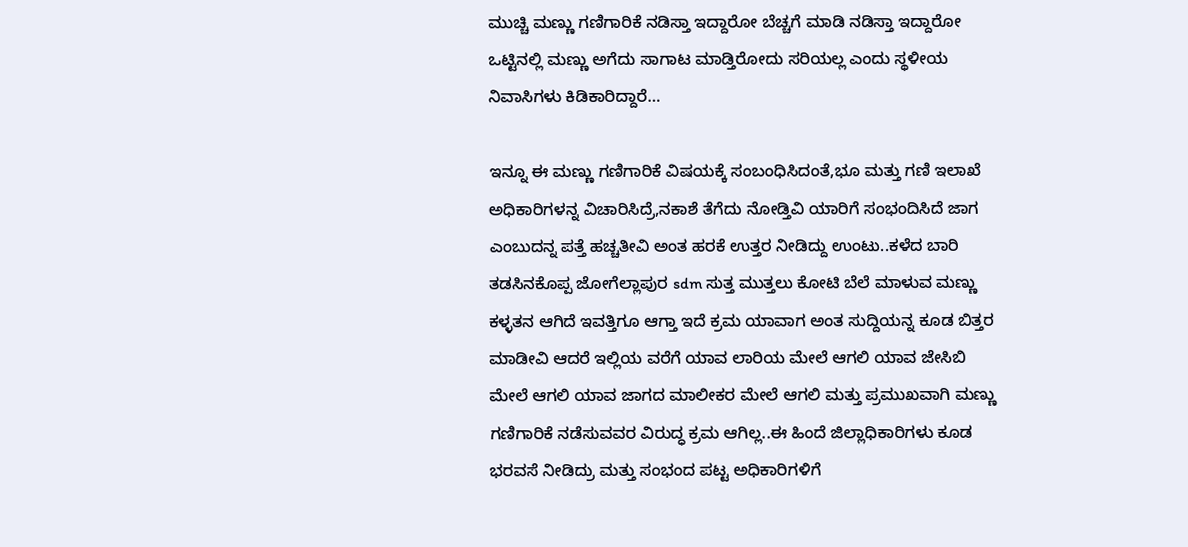ಮುಚ್ಚಿ ಮಣ್ಣು ಗಣಿಗಾರಿಕೆ ನಡಿಸ್ತಾ ಇದ್ದಾರೋ ಬೆಚ್ಚಗೆ ಮಾಡಿ ನಡಿಸ್ತಾ ಇದ್ದಾರೋ ಒಟ್ಟಿನಲ್ಲಿ ಮಣ್ಣು ಅಗೆದು ಸಾಗಾಟ ಮಾಡ್ತಿರೋದು ಸರಿಯಲ್ಲ ಎಂದು ಸ್ಥಳೀಯ ನಿವಾಸಿಗಳು ಕಿಡಿಕಾರಿದ್ದಾರೆ…

ಇನ್ನೂ ಈ ಮಣ್ಣು ಗಣಿಗಾರಿಕೆ ವಿಷಯಕ್ಕೆ ಸಂಬಂಧಿಸಿದಂತೆ,ಭೂ ಮತ್ತು ಗಣಿ ಇಲಾಖೆ ಅಧಿಕಾರಿಗಳನ್ನ ವಿಚಾರಿಸಿದ್ರೆ,ನಕಾಶೆ ತೆಗೆದು ನೋಡ್ತಿವಿ ಯಾರಿಗೆ ಸಂಭಂದಿಸಿದೆ ಜಾಗ ಎಂಬುದನ್ನ ಪತ್ತೆ ಹಚ್ಚತೀವಿ ಅಂತ ಹರಕೆ ಉತ್ತರ ನೀಡಿದ್ದು ಉಂಟು..ಕಳೆದ ಬಾರಿ ತಡಸಿನಕೊಪ್ಪ ಜೋಗೆಲ್ಲಾಪುರ sdm ಸುತ್ತ ಮುತ್ತಲು ಕೋಟಿ ಬೆಲೆ ಮಾಳುವ ಮಣ್ಣು ಕಳ್ಳತನ ಆಗಿದೆ ಇವತ್ತಿಗೂ ಆಗ್ತಾ ಇದೆ ಕ್ರಮ ಯಾವಾಗ ಅಂತ ಸುದ್ದಿಯನ್ನ ಕೂಡ ಬಿತ್ತರ ಮಾಡೀವಿ ಆದರೆ ಇಲ್ಲಿಯ ವರೆಗೆ ಯಾವ ಲಾರಿಯ ಮೇಲೆ ಆಗಲಿ ಯಾವ ಜೇಸಿಬಿ ಮೇಲೆ ಆಗಲಿ ಯಾವ ಜಾಗದ ಮಾಲೀಕರ ಮೇಲೆ ಆಗಲಿ ಮತ್ತು ಪ್ರಮುಖವಾಗಿ ಮಣ್ಣು ಗಣಿಗಾರಿಕೆ ನಡೆಸುವವರ ವಿರುದ್ಧ ಕ್ರಮ ಆಗಿಲ್ಲ..ಈ ಹಿಂದೆ ಜಿಲ್ಲಾಧಿಕಾರಿಗಳು ಕೂಡ ಭರವಸೆ ನೀಡಿದ್ರು ಮತ್ತು ಸಂಭಂದ ಪಟ್ಟ ಅಧಿಕಾರಿಗಳಿಗೆ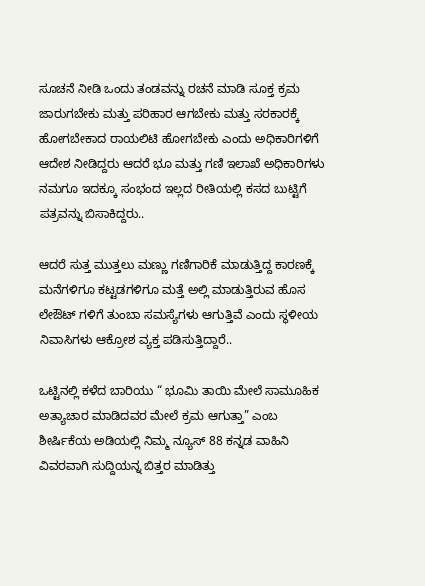ಸೂಚನೆ ನೀಡಿ ಒಂದು ತಂಡವನ್ನು ರಚನೆ ಮಾಡಿ ಸೂಕ್ತ ಕ್ರಮ ಜಾರುಗಬೇಕು ಮತ್ತು ಪರಿಹಾರ ಆಗಬೇಕು ಮತ್ತು ಸರಕಾರಕ್ಕೆ ಹೋಗಬೇಕಾದ ರಾಯಲಿಟಿ ಹೋಗಬೇಕು ಎಂದು ಅಧಿಕಾರಿಗಳಿಗೆ ಆದೇಶ ನೀಡಿದ್ದರು ಆದರೆ ಭೂ ಮತ್ತು ಗಣಿ ಇಲಾಖೆ ಅಧಿಕಾರಿಗಳು ನಮಗೂ ಇದಕ್ಕೂ ಸಂಭಂದ ಇಲ್ಲದ ರೀತಿಯಲ್ಲಿ ಕಸದ ಬುಟ್ಟಿಗೆ ಪತ್ರವನ್ನು ಬಿಸಾಕಿದ್ದರು..

ಆದರೆ ಸುತ್ತ ಮುತ್ತಲು ಮಣ್ಣು ಗಣಿಗಾರಿಕೆ ಮಾಡುತ್ತಿದ್ದ ಕಾರಣಕ್ಕೆ ಮನೆಗಳಿಗೂ ಕಟ್ಟಡಗಳಿಗೂ ಮತ್ತೆ ಅಲ್ಲಿ ಮಾಡುತ್ತಿರುವ ಹೊಸ ಲೇಔಟ್ ಗಳಿಗೆ ತುಂಬಾ ಸಮಸ್ಯೆಗಳು ಆಗುತ್ತಿವೆ ಎಂದು ಸ್ಥಳೀಯ ನಿವಾಸಿಗಳು ಆಕ್ರೋಶ ವ್ಯಕ್ತ ಪಡಿಸುತ್ತಿದ್ದಾರೆ..

ಒಟ್ಟಿನಲ್ಲಿ ಕಳೆದ ಬಾರಿಯು “ ಭೂಮಿ ತಾಯಿ ಮೇಲೆ ಸಾಮೂಹಿಕ ಅತ್ಯಾಚಾರ ಮಾಡಿದವರ ಮೇಲೆ ಕ್ರಮ ಆಗುತ್ತಾ” ಎಂಬ ಶೀರ್ಷಿಕೆಯ ಅಡಿಯಲ್ಲಿ ನಿಮ್ಮ ನ್ಯೂಸ್ 88 ಕನ್ನಡ ವಾಹಿನಿ ವಿವರವಾಗಿ ಸುದ್ದಿಯನ್ನ ಬಿತ್ತರ ಮಾಡಿತ್ತು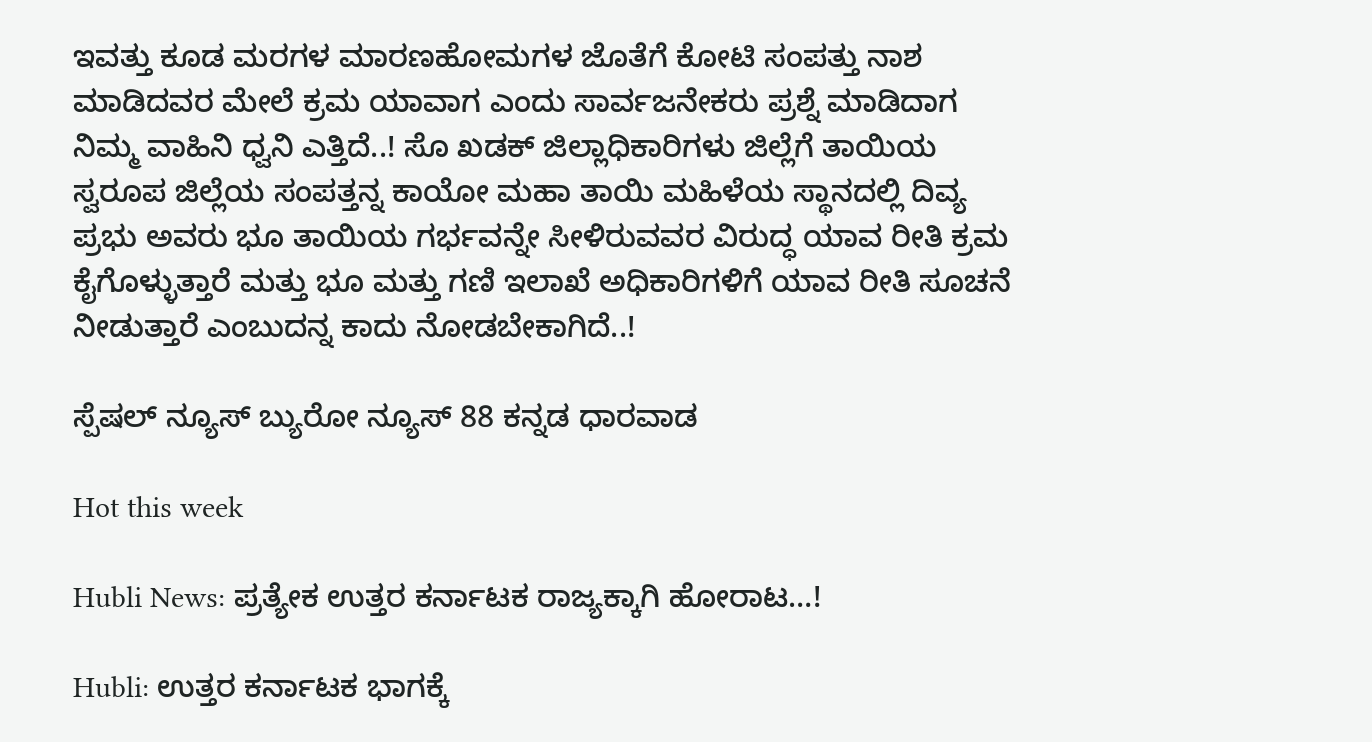ಇವತ್ತು ಕೂಡ ಮರಗಳ ಮಾರಣಹೋಮಗಳ ಜೊತೆಗೆ ಕೋಟಿ ಸಂಪತ್ತು ನಾಶ ಮಾಡಿದವರ ಮೇಲೆ ಕ್ರಮ ಯಾವಾಗ ಎಂದು ಸಾರ್ವಜನೇಕರು ಪ್ರಶ್ನೆ ಮಾಡಿದಾಗ ನಿಮ್ಮ ವಾಹಿನಿ ಧ್ವನಿ ಎತ್ತಿದೆ..! ಸೊ ಖಡಕ್ ಜಿಲ್ಲಾಧಿಕಾರಿಗಳು ಜಿಲ್ಲೆಗೆ ತಾಯಿಯ ಸ್ವರೂಪ ಜಿಲ್ಲೆಯ ಸಂಪತ್ತನ್ನ ಕಾಯೋ ಮಹಾ ತಾಯಿ ಮಹಿಳೆಯ ಸ್ಥಾನದಲ್ಲಿ ದಿವ್ಯ ಪ್ರಭು ಅವರು ಭೂ ತಾಯಿಯ ಗರ್ಭವನ್ನೇ ಸೀಳಿರುವವರ ವಿರುದ್ಧ ಯಾವ ರೀತಿ ಕ್ರಮ ಕೈಗೊಳ್ಳುತ್ತಾರೆ ಮತ್ತು ಭೂ ಮತ್ತು ಗಣಿ ಇಲಾಖೆ ಅಧಿಕಾರಿಗಳಿಗೆ ಯಾವ ರೀತಿ ಸೂಚನೆ ನೀಡುತ್ತಾರೆ ಎಂಬುದನ್ನ ಕಾದು ನೋಡಬೇಕಾಗಿದೆ..!

ಸ್ಪೆಷಲ್ ನ್ಯೂಸ್ ಬ್ಯುರೋ ನ್ಯೂಸ್ 88 ಕನ್ನಡ ಧಾರವಾಡ

Hot this week

Hubli News: ಪ್ರತ್ಯೇಕ ಉತ್ತರ ಕರ್ನಾಟಕ ರಾಜ್ಯಕ್ಕಾಗಿ ಹೋರಾಟ…!

Hubli: ಉತ್ತರ ಕರ್ನಾಟಕ ಭಾಗಕ್ಕೆ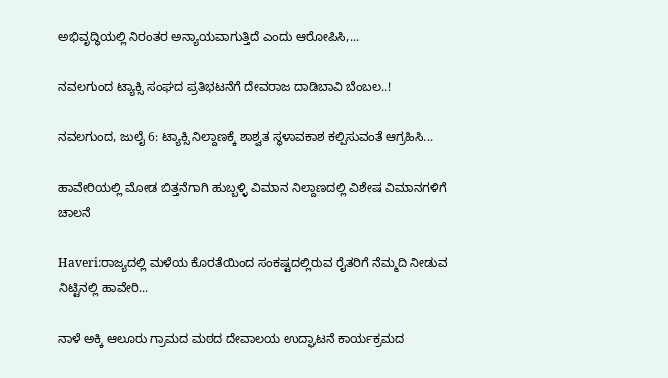ಅಭಿವೃದ್ಧಿಯಲ್ಲಿ ನಿರಂತರ ಅನ್ಯಾಯವಾಗುತ್ತಿದೆ ಎಂದು ಆರೋಪಿಸಿ,...

ನವಲಗುಂದ ಟ್ಯಾಕ್ಸಿ ಸಂಘದ ಪ್ರತಿಭಟನೆಗೆ ದೇವರಾಜ ದಾಡಿಬಾವಿ ಬೆಂಬಲ..!

ನವಲಗುಂದ, ಜುಲೈ 6: ಟ್ಯಾಕ್ಸಿ ನಿಲ್ದಾಣಕ್ಕೆ ಶಾಶ್ವತ ಸ್ಥಳಾವಕಾಶ ಕಲ್ಪಿಸುವಂತೆ ಆಗ್ರಹಿಸಿ...

ಹಾವೇರಿಯಲ್ಲಿ ಮೋಡ ಬಿತ್ತನೆಗಾಗಿ ಹುಬ್ಬಳ್ಳಿ ವಿಮಾನ ನಿಲ್ದಾಣದಲ್ಲಿ ವಿಶೇಷ ವಿಮಾನಗಳಿಗೆ ಚಾಲನೆ

Haveri:ರಾಜ್ಯದಲ್ಲಿ ಮಳೆಯ ಕೊರತೆಯಿಂದ ಸಂಕಷ್ಟದಲ್ಲಿರುವ ರೈತರಿಗೆ ನೆಮ್ಮದಿ ನೀಡುವ ನಿಟ್ಟಿನಲ್ಲಿ ಹಾವೇರಿ...

ನಾಳೆ ಅಕ್ಕಿ ಆಲೂರು ಗ್ರಾಮದ ಮಠದ ದೇವಾಲಯ ಉದ್ಘಾಟನೆ ಕಾರ್ಯಕ್ರಮದ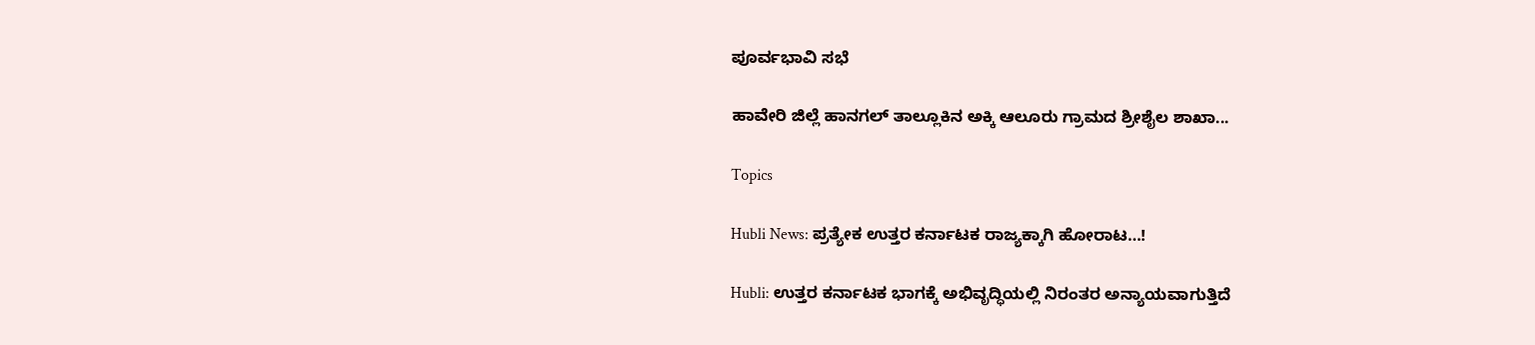ಪೂರ್ವಭಾವಿ ಸಭೆ

ಹಾವೇರಿ ಜಿಲ್ಲೆ ಹಾನಗಲ್ ತಾಲ್ಲೂಕಿನ ಅಕ್ಕಿ ಆಲೂರು ಗ್ರಾಮದ ಶ್ರೀಶೈಲ ಶಾಖಾ...

Topics

Hubli News: ಪ್ರತ್ಯೇಕ ಉತ್ತರ ಕರ್ನಾಟಕ ರಾಜ್ಯಕ್ಕಾಗಿ ಹೋರಾಟ…!

Hubli: ಉತ್ತರ ಕರ್ನಾಟಕ ಭಾಗಕ್ಕೆ ಅಭಿವೃದ್ಧಿಯಲ್ಲಿ ನಿರಂತರ ಅನ್ಯಾಯವಾಗುತ್ತಿದೆ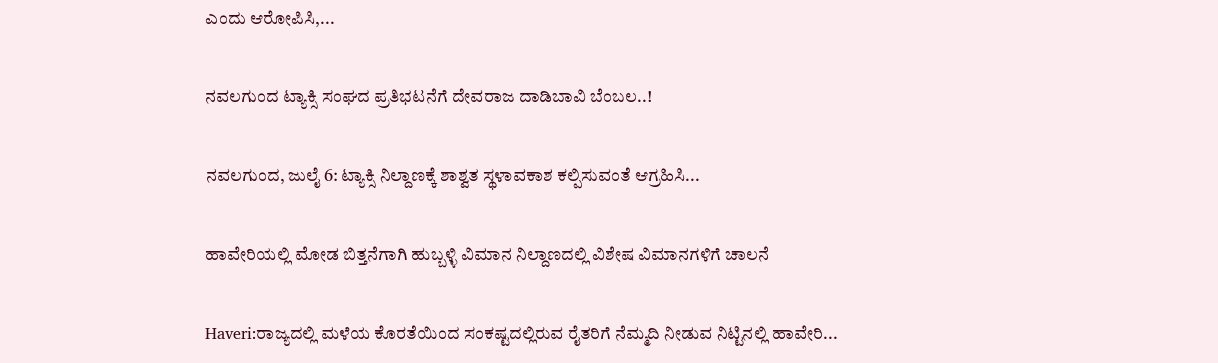ಎಂದು ಆರೋಪಿಸಿ,...

ನವಲಗುಂದ ಟ್ಯಾಕ್ಸಿ ಸಂಘದ ಪ್ರತಿಭಟನೆಗೆ ದೇವರಾಜ ದಾಡಿಬಾವಿ ಬೆಂಬಲ..!

ನವಲಗುಂದ, ಜುಲೈ 6: ಟ್ಯಾಕ್ಸಿ ನಿಲ್ದಾಣಕ್ಕೆ ಶಾಶ್ವತ ಸ್ಥಳಾವಕಾಶ ಕಲ್ಪಿಸುವಂತೆ ಆಗ್ರಹಿಸಿ...

ಹಾವೇರಿಯಲ್ಲಿ ಮೋಡ ಬಿತ್ತನೆಗಾಗಿ ಹುಬ್ಬಳ್ಳಿ ವಿಮಾನ ನಿಲ್ದಾಣದಲ್ಲಿ ವಿಶೇಷ ವಿಮಾನಗಳಿಗೆ ಚಾಲನೆ

Haveri:ರಾಜ್ಯದಲ್ಲಿ ಮಳೆಯ ಕೊರತೆಯಿಂದ ಸಂಕಷ್ಟದಲ್ಲಿರುವ ರೈತರಿಗೆ ನೆಮ್ಮದಿ ನೀಡುವ ನಿಟ್ಟಿನಲ್ಲಿ ಹಾವೇರಿ...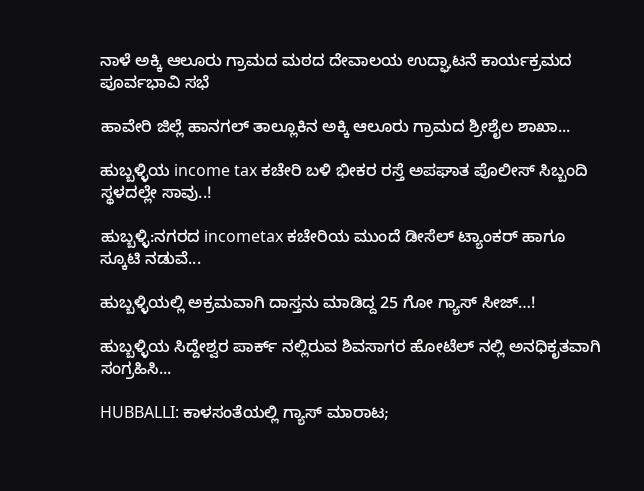ನಾಳೆ ಅಕ್ಕಿ ಆಲೂರು ಗ್ರಾಮದ ಮಠದ ದೇವಾಲಯ ಉದ್ಘಾಟನೆ ಕಾರ್ಯಕ್ರಮದ ಪೂರ್ವಭಾವಿ ಸಭೆ

ಹಾವೇರಿ ಜಿಲ್ಲೆ ಹಾನಗಲ್ ತಾಲ್ಲೂಕಿನ ಅಕ್ಕಿ ಆಲೂರು ಗ್ರಾಮದ ಶ್ರೀಶೈಲ ಶಾಖಾ...

ಹುಬ್ಬಳ್ಳಿಯ income tax ಕಚೇರಿ ಬಳಿ ಭೀಕರ ರಸ್ತೆ ಅಪಘಾತ ಪೊಲೀಸ್ ಸಿಬ್ಬಂದಿ ಸ್ಥಳದಲ್ಲೇ ಸಾವು..!

ಹುಬ್ಬಳ್ಳಿ:ನಗರದ incometax ಕಚೇರಿಯ ಮುಂದೆ ಡೀಸೆಲ್ ಟ್ಯಾಂಕರ್ ಹಾಗೂ ಸ್ಕೂಟಿ ನಡುವೆ...

ಹುಬ್ಬಳ್ಳಿಯಲ್ಲಿ ಅಕ್ರಮವಾಗಿ ದಾಸ್ತನು ಮಾಡಿದ್ದ 25 ಗೋ ಗ್ಯಾಸ್ ಸೀಜ್…!

ಹುಬ್ಬಳ್ಳಿಯ ಸಿದ್ದೇಶ್ವರ ಪಾರ್ಕ್ ನಲ್ಲಿರುವ ಶಿವಸಾಗರ ಹೋಟೆಲ್ ನಲ್ಲಿ ಅನಧಿಕೃತವಾಗಿ ಸಂಗ್ರಹಿಸಿ...

HUBBALLI: ಕಾಳಸಂತೆಯಲ್ಲಿ ಗ್ಯಾಸ್ ಮಾರಾಟ;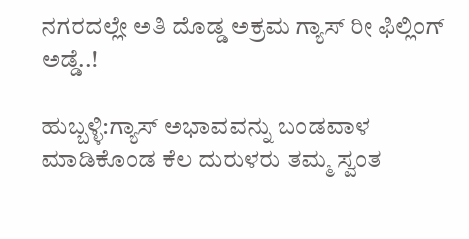ನಗರದಲ್ಲೇ ಅತಿ ದೊಡ್ಡ ಅಕ್ರಮ ಗ್ಯಾಸ್ ರೀ ಫಿಲ್ಲಿಂಗ್ ಅಡ್ಡೆ..!

ಹುಬ್ಬಳ್ಳಿ:ಗ್ಯಾಸ್ ಅಭಾವವನ್ನು ಬಂಡವಾಳ ಮಾಡಿಕೊಂಡ ಕೆಲ ದುರುಳರು ತಮ್ಮ ಸ್ವಂತ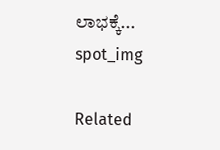ಲಾಭಕ್ಕೆ...
spot_img

Related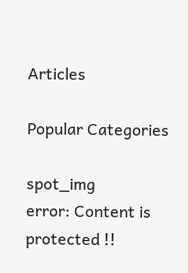Articles

Popular Categories

spot_img
error: Content is protected !!